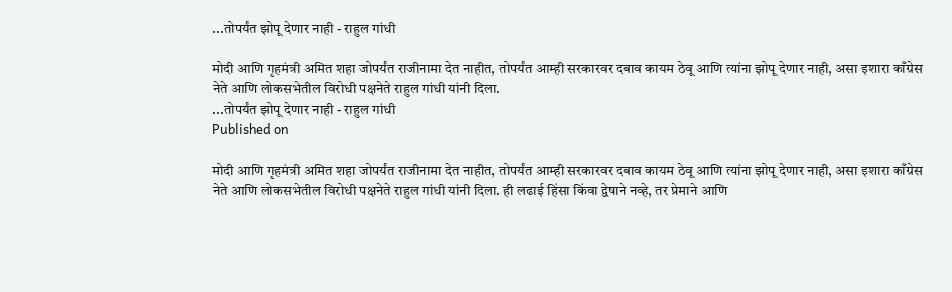...तोपर्यंत झोपू देणार नाही - राहुल गांधी

मोदी आणि गृहमंत्री अमित शहा जोपर्यंत राजीनामा देत नाहीत, तोपर्यंत आम्ही सरकारवर दबाव कायम ठेवू आणि त्यांना झोपू देणार नाही, असा इशारा काँग्रेस नेते आणि लोकसभेतील विरोधी पक्षनेते राहुल गांधी यांनी दिला.
...तोपर्यंत झोपू देणार नाही - राहुल गांधी
Published on

मोदी आणि गृहमंत्री अमित शहा जोपर्यंत राजीनामा देत नाहीत, तोपर्यंत आम्ही सरकारवर दबाव कायम ठेवू आणि त्यांना झोपू देणार नाही, असा इशारा काँग्रेस नेते आणि लोकसभेतील विरोधी पक्षनेते राहुल गांधी यांनी दिला. ही लढाई हिंसा किंवा द्वेषाने नव्हे, तर प्रेमाने आणि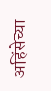अहिंसेच्या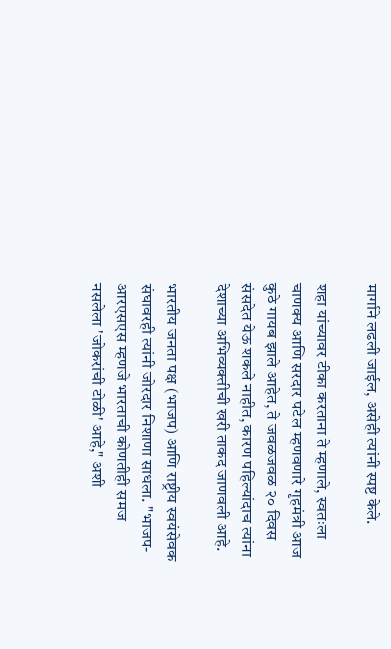मार्गाने लढली जाईल, असेही त्यांनी स्पष्ट केले.

शहा यांच्यावर टीका करताना ते म्हणाले, स्वतःला चाणक्य आणि सरदार पटेल म्हणवणारे गृहमंत्री आज कुठे गायब झाले आहेत, ते जवळजवळ २० दिवस संसदेत येऊ शकले नाहीत, कारण पहिल्यांदाच त्यांना देशाच्या अभिव्यक्तीची खरी ताकद जाणवली आहे.

भारतीय जनता पक्ष (भाजप) आणि राष्ट्रीय स्वयंसेवक संघावरही त्यांनी जोरदार निशाणा साधला. "भाजप-आरएसएस म्हणजे भारताची कोणतीही समज नसलेला 'जोकरांची टोळी' आहे," अशी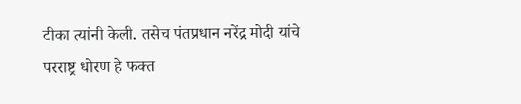टीका त्यांनी केली. तसेच पंतप्रधान नरेंद्र मोदी यांचे परराष्ट्र धोरण हे फक्त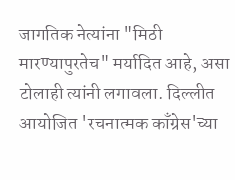जागतिक नेत्यांना "मिठी मारण्यापुरतेच" मर्यादित आहे, असा टोलाही त्यांनी लगावला. दिल्लीत आयोजित 'रचनात्मक काँग्रेस'च्या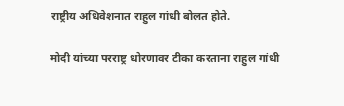राष्ट्रीय अधिवेशनात राहुल गांधी बोलत होते.

मोदी यांच्या परराष्ट्र धोरणावर टीका करताना राहुल गांधी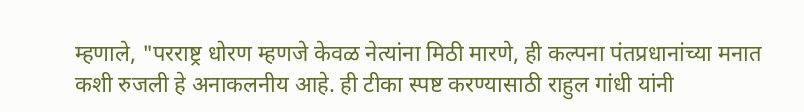म्हणाले, "परराष्ट्र धोरण म्हणजे केवळ नेत्यांना मिठी मारणे, ही कल्पना पंतप्रधानांच्या मनात कशी रुजली हे अनाकलनीय आहे. ही टीका स्पष्ट करण्यासाठी राहुल गांधी यांनी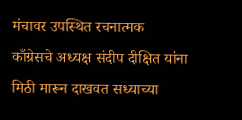मंचावर उपस्थित रचनात्मक काँग्रेसचे अध्यक्ष संदीप दीक्षित यांना मिठी मारून दाखवत सध्याच्या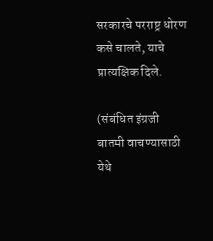सरकारचे परराष्ट्र धोरण कसे चालते, याचे प्रात्यक्षिक दिले.

(संबंधित इंग्रजी बातमी वाचण्यासाठी येथे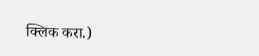क्लिक करा.)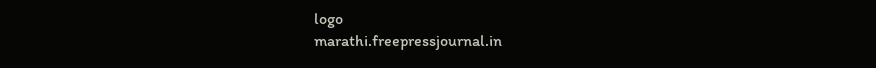logo
marathi.freepressjournal.in